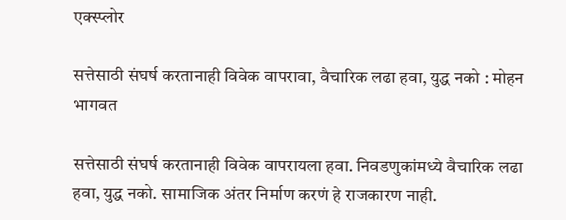एक्स्प्लोर

सत्तेसाठी संघर्ष करतानाही विवेक वापरावा, वैचारिक लढा हवा, युद्ध नको : मोहन भागवत

सत्तेसाठी संघर्ष करतानाही विवेक वापरायला हवा. निवडणुकांमध्ये वैचारिक लढा हवा, युद्ध नको. सामाजिक अंतर निर्माण करणं हे राजकारण नाही.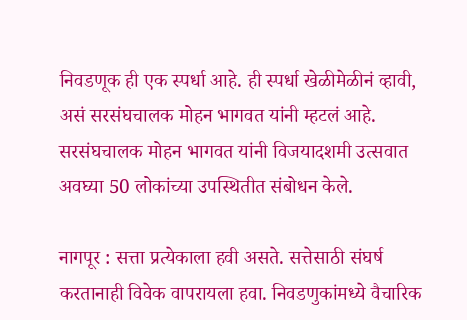निवडणूक ही एक स्पर्धा आहे. ही स्पर्धा खेळीमेळीनं व्हावी, असं सरसंघचालक मोहन भागवत यांनी म्हटलं आहे. सरसंघचालक मोहन भागवत यांनी विजयादशमी उत्सवात अवघ्या 50 लोकांच्या उपस्थितीत संबोधन केले.

नागपूर : सत्ता प्रत्येकाला हवी असते. सत्तेसाठी संघर्ष करतानाही विवेक वापरायला हवा. निवडणुकांमध्ये वैचारिक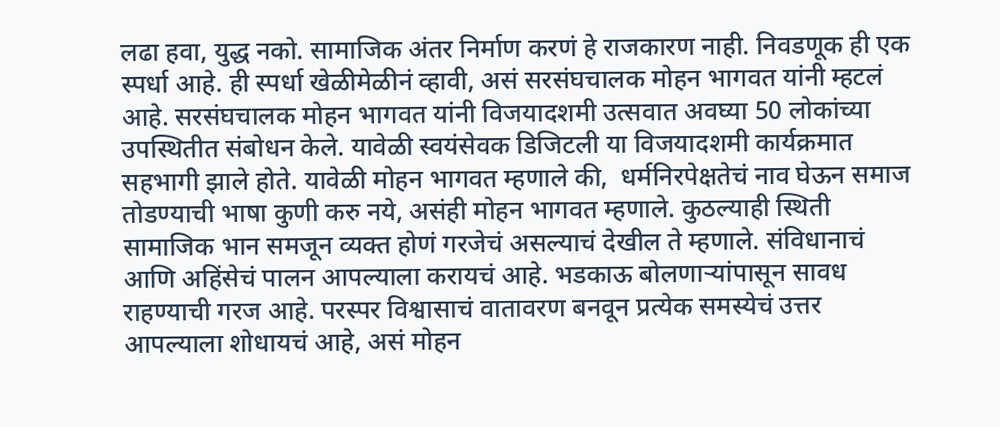लढा हवा, युद्ध नको. सामाजिक अंतर निर्माण करणं हे राजकारण नाही. निवडणूक ही एक स्पर्धा आहे. ही स्पर्धा खेळीमेळीनं व्हावी, असं सरसंघचालक मोहन भागवत यांनी म्हटलं आहे. सरसंघचालक मोहन भागवत यांनी विजयादशमी उत्सवात अवघ्या 50 लोकांच्या उपस्थितीत संबोधन केले. यावेळी स्वयंसेवक डिजिटली या विजयादशमी कार्यक्रमात सहभागी झाले होते. यावेळी मोहन भागवत म्हणाले की,  धर्मनिरपेक्षतेचं नाव घेऊन समाज तोडण्याची भाषा कुणी करु नये, असंही मोहन भागवत म्हणाले. कुठल्याही स्थिती सामाजिक भान समजून व्यक्त होणं गरजेचं असल्याचं देखील ते म्हणाले. संविधानाचं आणि अहिंसेचं पालन आपल्याला करायचं आहे. भडकाऊ बोलणाऱ्यांपासून सावध राहण्याची गरज आहे. परस्पर विश्वासाचं वातावरण बनवून प्रत्येक समस्येचं उत्तर आपल्याला शोधायचं आहे, असं मोहन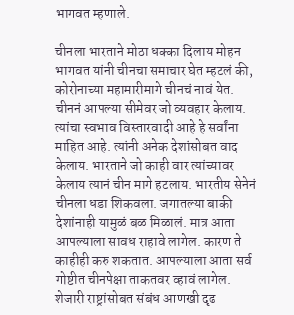भागवत म्हणाले.

चीनला भारताने मोठा धक्का दिलाय मोहन भागवत यांनी चीनचा समाचार घेत म्हटलं की, कोरोनाच्या महामारीमागे चीनचं नावं येत. चीननं आपल्या सीमेवर जो व्यवहार केलाय. त्यांचा स्वभाव विस्तारवादी आहे हे सर्वांना माहित आहे. त्यांनी अनेक देशांसोबत वाद केलाय. भारताने जो काही वार त्यांच्यावर केलाय त्यानं चीन मागे हटलाय. भारतीय सेनेनं चीनला धडा शिकवला. जगातल्या बाकी देशांनाही यामुळं बळ मिळालं. मात्र आता आपल्याला सावध राहावे लागेल. कारण ते काहीही करु शकतात. आपल्याला आता सर्व गोष्टीत चीनपेक्षा ताकतवर व्हावं लागेल. शेजारी राष्ट्रांसोबत संबंध आणखी दृढ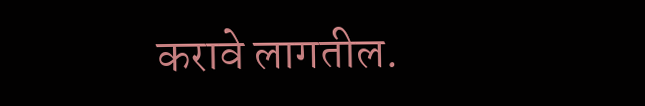करावे लागतील.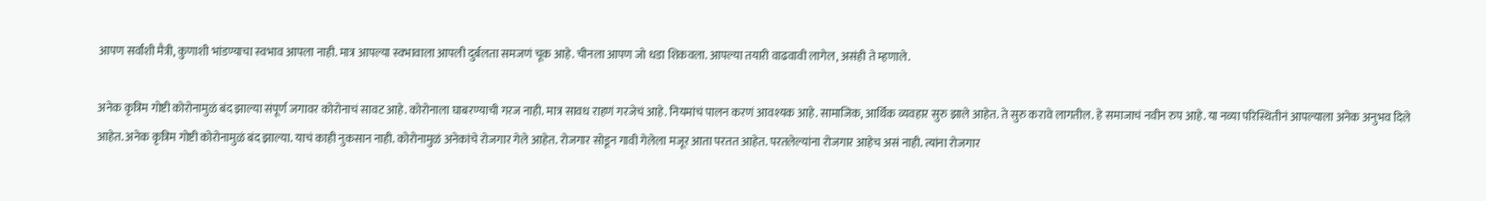आपण सर्वांशी मैत्री, कुणाशी भांडण्याचा स्वभाव आपला नाही. मात्र आपल्या स्वभावाला आपली दुर्बलता समजणं चूक आहे. चीनला आपण जो धडा शिकवला. आपल्या तयारी वाढवावी लागेल, असंही ते म्हणाले.

अनेक कृत्रिम गोष्टी कोरोनामुळं बंद झाल्या संपूर्ण जगावर कोरोनाचं सावट आहे. कोरोनाला घाबरण्याची गरज नाही. मात्र सावध राहणं गरजेचं आहे. नियमांचं पालन करणं आवश्यक आहे. सामाजिक, आर्थिक व्यवहार सुरु झाले आहेत. ते सुरु करावे लागतील. हे समाजाचं नवीन रुप आहे. या नव्या परिस्थितीनं आपल्याला अनेक अनुभव दिले आहेत. अनेक कृत्रिम गोष्टी कोरोनामुळं बंद झाल्या. याचं काही नुकसान नाही. कोरोनामुळं अनेकांचे रोजगार गेले आहेत. रोजगार सोडून गावी गेलेला मजूर आता परतत आहेत. परतलेल्यांना रोजगार आहेच असं नाही. त्यांना रोजगार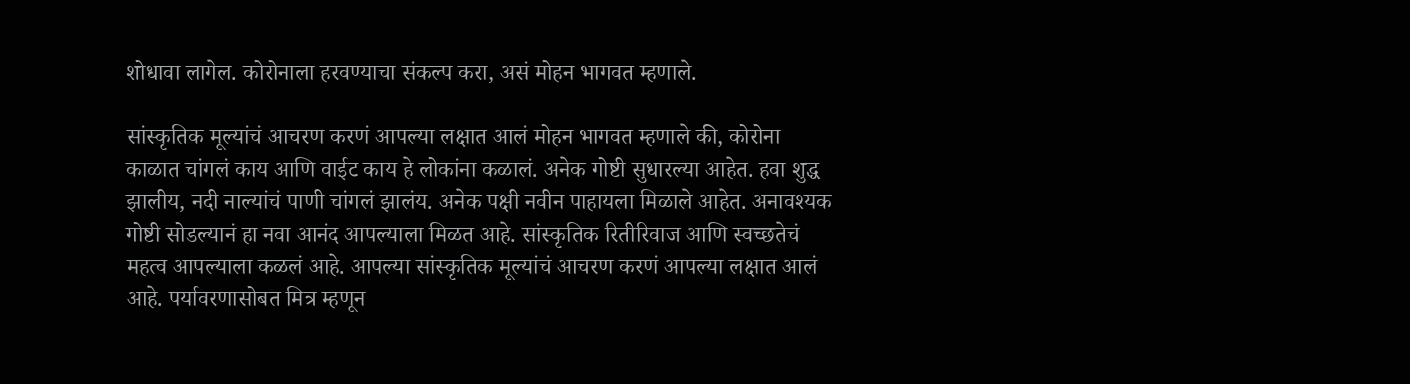शोधावा लागेल. कोरोनाला हरवण्याचा संकल्प करा, असं मोहन भागवत म्हणाले.

सांस्कृतिक मूल्यांचं आचरण करणं आपल्या लक्षात आलं मोहन भागवत म्हणाले की, कोरोना काळात चांगलं काय आणि वाईट काय हे लोकांना कळालं. अनेक गोष्टी सुधारल्या आहेत. हवा शुद्ध झालीय, नदी नाल्यांचं पाणी चांगलं झालंय. अनेक पक्षी नवीन पाहायला मिळाले आहेत. अनावश्यक गोष्टी सोडल्यानं हा नवा आनंद आपल्याला मिळत आहे. सांस्कृतिक रितीरिवाज आणि स्वच्छतेचं महत्व आपल्याला कळलं आहे. आपल्या सांस्कृतिक मूल्यांचं आचरण करणं आपल्या लक्षात आलं आहे. पर्यावरणासोबत मित्र म्हणून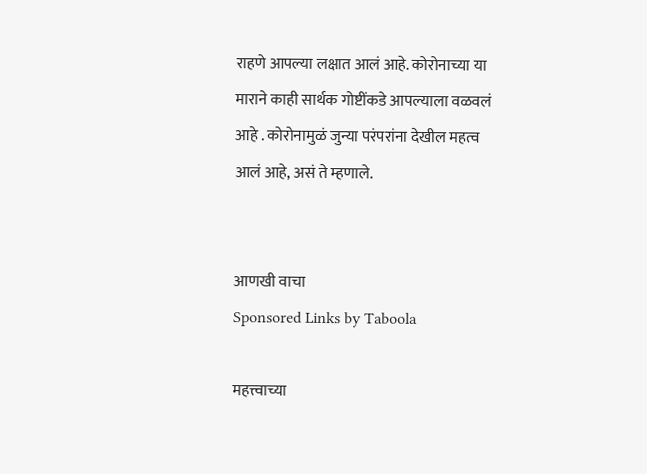राहणे आपल्या लक्षात आलं आहे. कोरोनाच्या या माराने काही सार्थक गोष्टींकडे आपल्याला वळवलं आहे . कोरोनामुळं जुन्या परंपरांना देखील महत्व आलं आहे, असं ते म्हणाले.


आणखी वाचा
Sponsored Links by Taboola

महत्त्वाच्या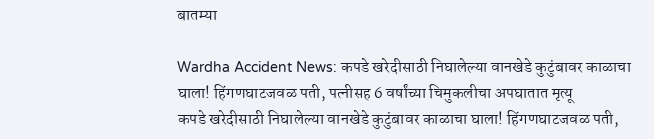बातम्या

Wardha Accident News: कपडे खरेदीसाठी निघालेल्या वानखेडे कुटुंबावर काळाचा घाला! हिंगणघाटजवळ पती, पत्नीसह 6 वर्षांच्या चिमुकलीचा अपघातात मृत्यू
कपडे खरेदीसाठी निघालेल्या वानखेडे कुटुंबावर काळाचा घाला! हिंगणघाटजवळ पती,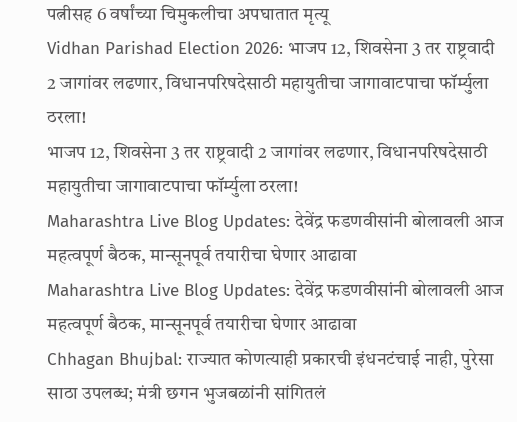पत्नीसह 6 वर्षांच्या चिमुकलीचा अपघातात मृत्यू
Vidhan Parishad Election 2026: भाजप 12, शिवसेना 3 तर राष्ट्रवादी 2 जागांवर लढणार, विधानपरिषदेसाठी महायुतीचा जागावाटपाचा फॉर्म्युला ठरला!
भाजप 12, शिवसेना 3 तर राष्ट्रवादी 2 जागांवर लढणार, विधानपरिषदेसाठी महायुतीचा जागावाटपाचा फॉर्म्युला ठरला!
Maharashtra Live Blog Updates: देवेंद्र फडणवीसांनी बोलावली आज महत्वपूर्ण बैठक, मान्सूनपूर्व तयारीचा घेणार आढावा
Maharashtra Live Blog Updates: देवेंद्र फडणवीसांनी बोलावली आज महत्वपूर्ण बैठक, मान्सूनपूर्व तयारीचा घेणार आढावा
Chhagan Bhujbal: राज्यात कोणत्याही प्रकारची इंधनटंचाई नाही, पुरेसा साठा उपलब्ध; मंत्री छगन भुजबळांनी सांगितलं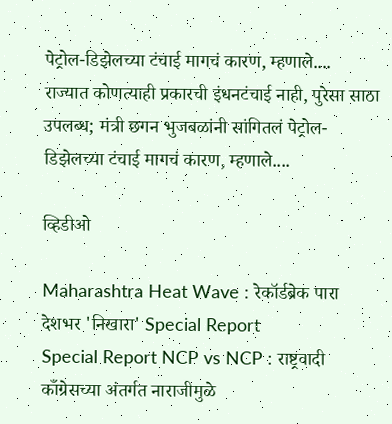पेट्रोल-डिझेलच्या टंचाई मागचं कारण, म्हणाले....
राज्यात कोणत्याही प्रकारची इंधनटंचाई नाही, पुरेसा साठा उपलब्ध; मंत्री छगन भुजबळांनी सांगितलं पेट्रोल-डिझेलच्या टंचाई मागचं कारण, म्हणाले....

व्हिडीओ

Maharashtra Heat Wave : रेकॉर्डब्रेक पारा देशभर 'निखारा' Special Report
Special Report NCP vs NCP : राष्ट्रवादी काँग्रेसच्या अंतर्गत नाराजीमुळे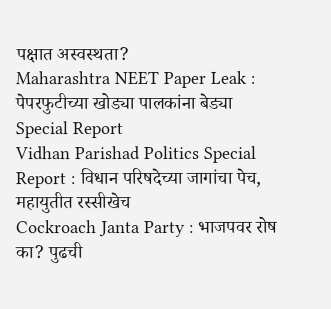पक्षात अस्वस्थता?
Maharashtra NEET Paper Leak : पेपरफुटीच्या खोड्या पालकांना बेड्या Special Report
Vidhan Parishad Politics Special Report : विधान परिषदेच्या जागांचा पेच, महायुतीत रस्सीखेच
Cockroach Janta Party : भाजपवर रोष का? पुढची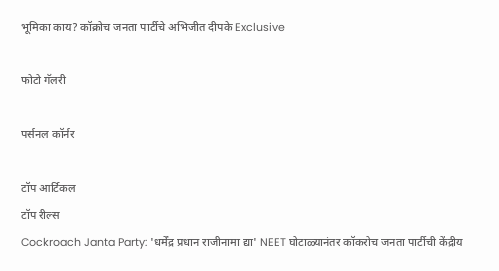भूमिका काय? कॉक्रोच जनता पार्टीचे अभिजीत दीपके Exclusive

फोटो गॅलरी

पर्सनल कॉर्नर

टॉप आर्टिकल
टॉप रील्स
Cockroach Janta Party: 'धर्मेंद्र प्रधान राजीनामा द्या' NEET घोटाळ्यानंतर कॉकरोच जनता पार्टीची केंद्रीय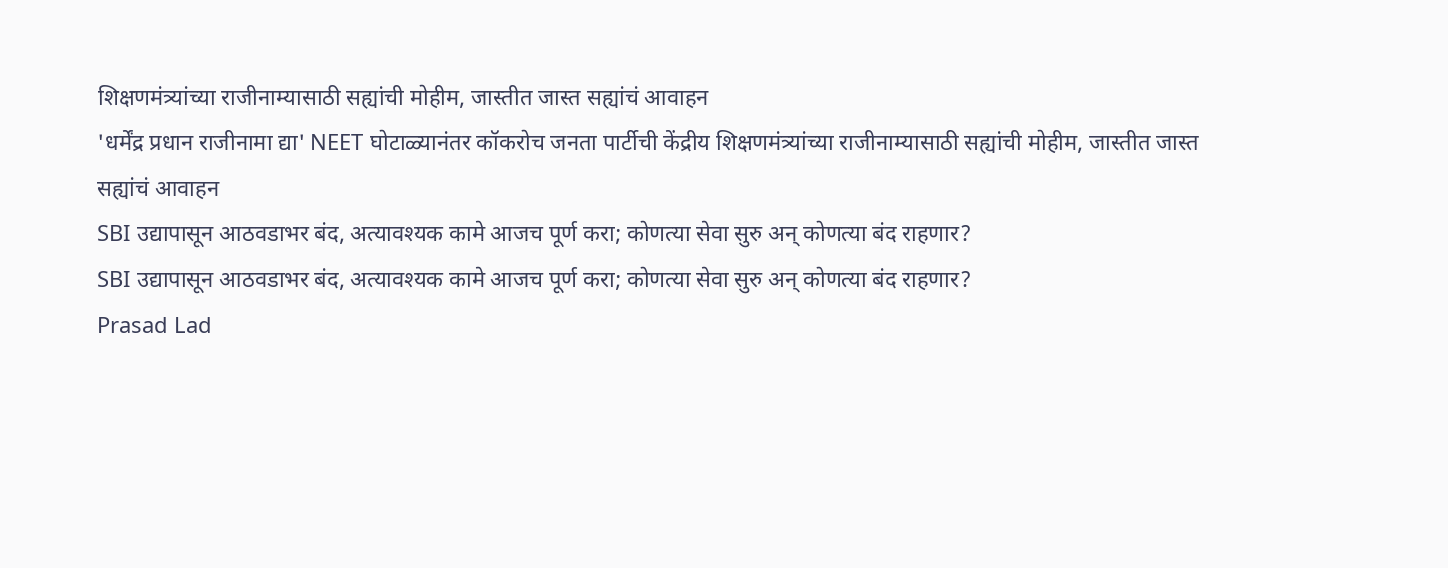शिक्षणमंत्र्यांच्या राजीनाम्यासाठी सह्यांची मोहीम, जास्तीत जास्त सह्यांचं आवाहन
'धर्मेंद्र प्रधान राजीनामा द्या' NEET घोटाळ्यानंतर कॉकरोच जनता पार्टीची केंद्रीय शिक्षणमंत्र्यांच्या राजीनाम्यासाठी सह्यांची मोहीम, जास्तीत जास्त सह्यांचं आवाहन
SBI उद्यापासून आठवडाभर बंद, अत्यावश्यक कामे आजच पूर्ण करा; कोणत्या सेवा सुरु अन् कोणत्या बंद राहणार?
SBI उद्यापासून आठवडाभर बंद, अत्यावश्यक कामे आजच पूर्ण करा; कोणत्या सेवा सुरु अन् कोणत्या बंद राहणार?
Prasad Lad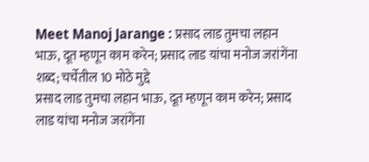Meet Manoj Jarange : प्रसाद लाड तुमचा लहान भाऊ, दूत म्हणून काम करेन; प्रसाद लाड यांचा मनोज जरांगेंना शब्द; चर्चेतील 10 मोठे मुद्दे
प्रसाद लाड तुमचा लहान भाऊ, दूत म्हणून काम करेन; प्रसाद लाड यांचा मनोज जरांगेंना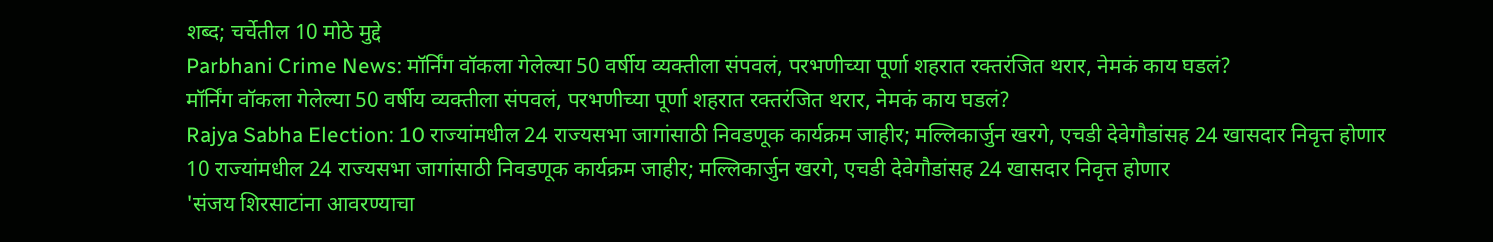शब्द; चर्चेतील 10 मोठे मुद्दे
Parbhani Crime News: मॉर्निंग वॉकला गेलेल्या 50 वर्षीय व्यक्तीला संपवलं, परभणीच्या पूर्णा शहरात रक्तरंजित थरार, नेमकं काय घडलं?
मॉर्निंग वॉकला गेलेल्या 50 वर्षीय व्यक्तीला संपवलं, परभणीच्या पूर्णा शहरात रक्तरंजित थरार, नेमकं काय घडलं?
Rajya Sabha Election: 10 राज्यांमधील 24 राज्यसभा जागांसाठी निवडणूक कार्यक्रम जाहीर; मल्लिकार्जुन खरगे, एचडी देवेगौडांसह 24 खासदार निवृत्त होणार
10 राज्यांमधील 24 राज्यसभा जागांसाठी निवडणूक कार्यक्रम जाहीर; मल्लिकार्जुन खरगे, एचडी देवेगौडांसह 24 खासदार निवृत्त होणार
'संजय शिरसाटांना आवरण्याचा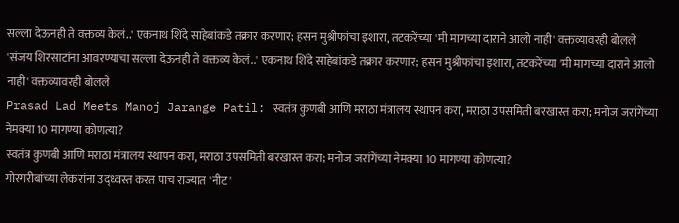सल्ला देऊनही ते वक्तव्य केलं..' एकनाथ शिंदे साहेबांकडे तक्रार करणार; हसन मुश्रीफांचा इशारा, तटकरेंच्या 'मी मागच्या दाराने आलो नाही' वक्तव्यावरही बोलले
'संजय शिरसाटांना आवरण्याचा सल्ला देऊनही ते वक्तव्य केलं..' एकनाथ शिंदे साहेबांकडे तक्रार करणार; हसन मुश्रीफांचा इशारा, तटकरेंच्या 'मी मागच्या दाराने आलो नाही' वक्तव्यावरही बोलले
Prasad Lad Meets Manoj Jarange Patil: स्वतंत्र कुणबी आणि मराठा मंत्रालय स्थापन करा, मराठा उपसमिती बरखास्त करा; मनोज जरांगेंच्या नेमक्या 10 मागण्या कोणत्या?
स्वतंत्र कुणबी आणि मराठा मंत्रालय स्थापन करा, मराठा उपसमिती बरखास्त करा; मनोज जरांगेंच्या नेमक्या 10 मागण्या कोणत्या?
गोरगरीबांच्या लेकरांना उद्ध्वस्त करत पाच राज्यात 'नीट'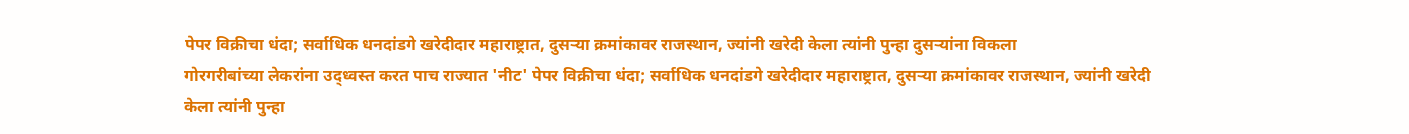पेपर विक्रीचा धंदा; सर्वाधिक धनदांडगे खरेदीदार महाराष्ट्रात, दुसऱ्या क्रमांकावर राजस्थान, ज्यांनी खरेदी केला त्यांनी पुन्हा दुसऱ्यांना विकला
गोरगरीबांच्या लेकरांना उद्ध्वस्त करत पाच राज्यात 'नीट' पेपर विक्रीचा धंदा; सर्वाधिक धनदांडगे खरेदीदार महाराष्ट्रात, दुसऱ्या क्रमांकावर राजस्थान, ज्यांनी खरेदी केला त्यांनी पुन्हा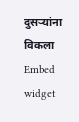दुसऱ्यांना विकला
Embed widget